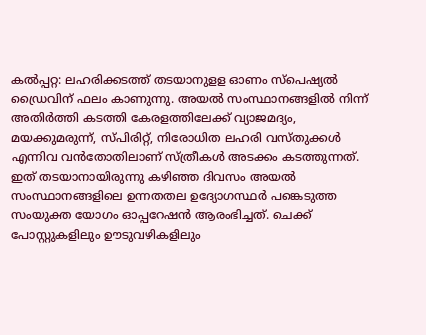കൽപ്പറ്റ: ലഹരിക്കടത്ത് തടയാനുളള ഓണം സ്പെഷ്യൽ ഡ്രൈവിന് ഫലം കാണുന്നു. അയൽ സംസ്ഥാനങ്ങളിൽ നിന്ന് അതിർത്തി കടത്തി കേരളത്തിലേക്ക് വ്യാജമദ്യം, മയക്കുമരുന്ന്, സ്പിരിറ്റ്, നിരോധിത ലഹരി വസ്തുക്കൾ എന്നിവ വൻതോതിലാണ് സ്ത്രീകൾ അടക്കം കടത്തുന്നത്. ഇത് തടയാനായിരുന്നു കഴിഞ്ഞ ദിവസം അയൽ സംസ്ഥാനങ്ങളിലെ ഉന്നതതല ഉദ്യോഗസ്ഥർ പങ്കെടുത്ത സംയുക്ത യോഗം ഓപ്പറേഷൻ ആരംഭിച്ചത്. ചെക്ക് പോസ്റ്റുകളിലും ഊടുവഴികളിലും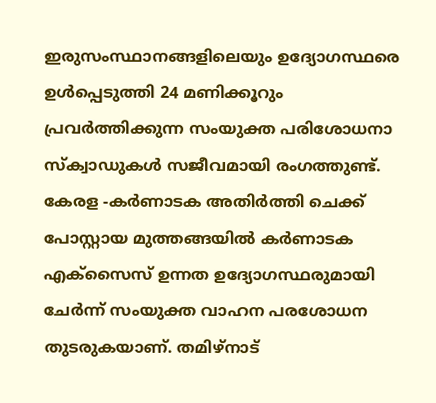ഇരുസംസ്ഥാനങ്ങളിലെയും ഉദ്യോഗസ്ഥരെ ഉൾപ്പെടുത്തി 24 മണിക്കൂറും പ്രവർത്തിക്കുന്ന സംയുക്ത പരിശോധനാ സ്ക്വാഡുകൾ സജീവമായി രംഗത്തുണ്ട്. കേരള -കർണാടക അതിർത്തി ചെക്ക് പോസ്റ്റായ മുത്തങ്ങയിൽ കർണാടക എക്സൈസ് ഉന്നത ഉദ്യോഗസ്ഥരുമായി ചേർന്ന് സംയുക്ത വാഹന പരശോധന തുടരുകയാണ്. തമിഴ്നാട്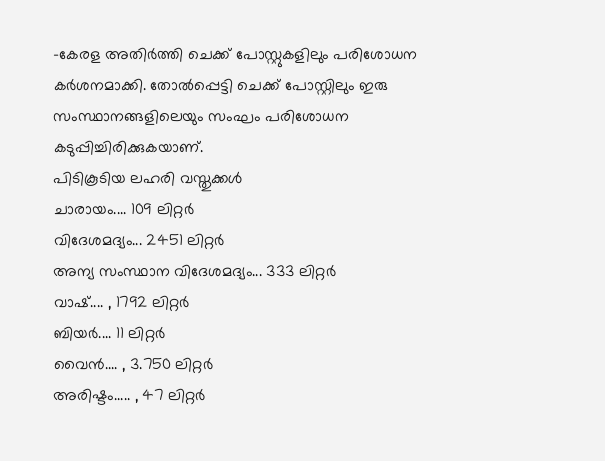-കേരള അതിർത്തി ചെക്ക് പോസ്റ്റുകളിലും പരിശോധന കർശനമാക്കി. തോൽപ്പെട്ടി ചെക്ക് പോസ്റ്റിലും ഇരു സംസ്ഥാനങ്ങളിലെയും സംഘം പരിശോധന കടുപ്പിച്ചിരിക്കുകയാണ്.
പിടികൂടിയ ലഹരി വസ്തുക്കൾ
ചാരായം.... 109 ലിറ്റർ
വിദേശമദ്യം... 2451 ലിറ്റർ
അന്യ സംസ്ഥാന വിദേശമദ്യം... 333 ലിറ്റർ
വാഷ്.... , 1792 ലിറ്റർ
ബിയർ.... 11 ലിറ്റർ
വൈൻ.... , 3.750 ലിറ്റർ
അരിഷ്ടം..... , 47 ലിറ്റർ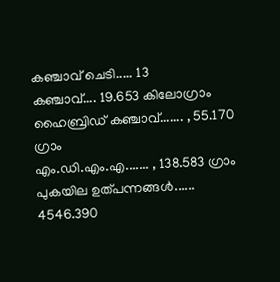കഞ്ചാവ് ചെടി..... 13
കഞ്ചാവ്.... 19.653 കിലോഗ്രാം
ഹൈബ്രിഡ് കഞ്ചാവ്....... , 55.170 ഗ്രാം
എം.ഡി.എം.എ....... , 138.583 ഗ്രാം
പുകയില ഉത്പന്നങ്ങൾ...... 4546.390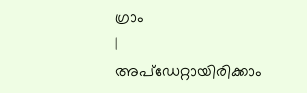ഗ്രാം
|
അപ്ഡേറ്റായിരിക്കാം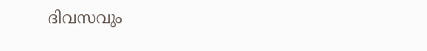ദിവസവും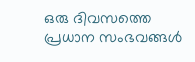ഒരു ദിവസത്തെ പ്രധാന സംഭവങ്ങൾ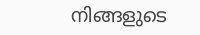നിങ്ങളുടെ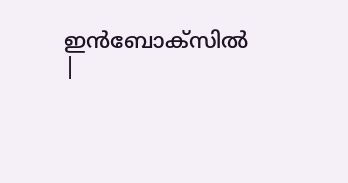ഇൻബോക്സിൽ |